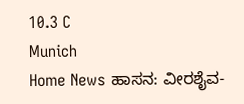10.3 C
Munich
Home News ಹಾಸನ: ವೀರಶೈವ-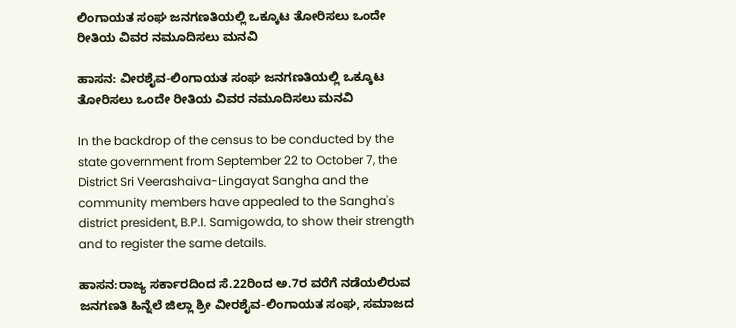ಲಿಂಗಾಯತ ಸಂಘ ಜನಗಣತಿಯಲ್ಲಿ ಒಕ್ಕೂಟ ತೋರಿಸಲು ಒಂದೇ ರೀತಿಯ ವಿವರ ನಮೂದಿಸಲು ಮನವಿ

ಹಾಸನ: ವೀರಶೈವ-ಲಿಂಗಾಯತ ಸಂಘ ಜನಗಣತಿಯಲ್ಲಿ ಒಕ್ಕೂಟ ತೋರಿಸಲು ಒಂದೇ ರೀತಿಯ ವಿವರ ನಮೂದಿಸಲು ಮನವಿ

In the backdrop of the census to be conducted by the state government from September 22 to October 7, the District Sri Veerashaiva-Lingayat Sangha and the community members have appealed to the Sangha's district president, B.P.I. Samigowda, to show their strength and to register the same details.

ಹಾಸನ:ರಾಜ್ಯ ಸರ್ಕಾರದಿಂದ ಸೆ.22ರಿಂದ ಅ.7ರ ವರೆಗೆ ನಡೆಯಲಿರುವ ಜನಗಣತಿ ಹಿನ್ನೆಲೆ ಜಿಲ್ಲಾ ಶ್ರೀ ವೀರಶೈವ-ಲಿಂಗಾಯತ ಸಂಘ, ಸಮಾಜದ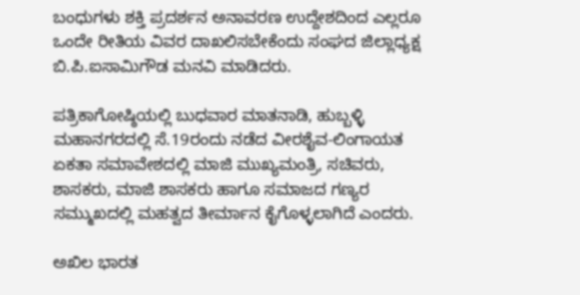ಬಂಧುಗಳು ಶಕ್ತಿ ಪ್ರದರ್ಶನ ಅನಾವರಣ ಉದ್ದೇಶದಿಂದ ಎಲ್ಲರೂ ಒಂದೇ ರೀತಿಯ ವಿವರ ದಾಖಲಿಸಬೇಕೆಂದು ಸಂಘದ ಜಿಲ್ಲಾಧ್ಯಕ್ಷ ಬಿ.ಪಿ.ಐಸಾಮಿಗೌಡ ಮನವಿ ಮಾಡಿದರು.

ಪತ್ರಿಕಾಗೋಷ್ಠಿಯಲ್ಲಿ ಬುಧವಾರ ಮಾತನಾಡಿ, ಹುಬ್ಬಳ್ಳಿ ಮಹಾನಗರದಲ್ಲಿ ಸೆ.19ರಂದು ನಡೆದ ವೀರಶೈವ-ಲಿಂಗಾಯತ ಏಕತಾ ಸಮಾವೇಶದಲ್ಲಿ ಮಾಜಿ ಮುಖ್ಯಮಂತ್ರಿ, ಸಚಿವರು, ಶಾಸಕರು, ಮಾಜಿ ಶಾಸಕರು ಹಾಗೂ ಸಮಾಜದ ಗಣ್ಯರ ಸಮ್ಮುಖದಲ್ಲಿ ಮಹತ್ವದ ತೀರ್ಮಾನ ಕೈಗೊಳ್ಳಲಾಗಿದೆ ಎಂದರು.

ಅಖಿಲ ಭಾರತ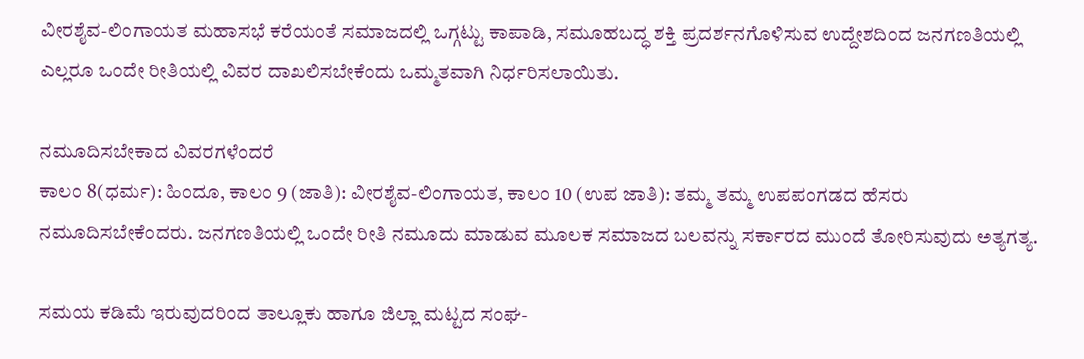ವೀರಶೈವ-ಲಿಂಗಾಯತ ಮಹಾಸಭೆ ಕರೆಯಂತೆ ಸಮಾಜದಲ್ಲಿ ಒಗ್ಗಟ್ಟು ಕಾಪಾಡಿ, ಸಮೂಹಬದ್ಧ ಶಕ್ತಿ ಪ್ರದರ್ಶನಗೊಳಿಸುವ ಉದ್ದೇಶದಿಂದ ಜನಗಣತಿಯಲ್ಲಿ ಎಲ್ಲರೂ ಒಂದೇ ರೀತಿಯಲ್ಲಿ ವಿವರ ದಾಖಲಿಸಬೇಕೆಂದು ಒಮ್ಮತವಾಗಿ ನಿರ್ಧರಿಸಲಾಯಿತು.

ನಮೂದಿಸಬೇಕಾದ ವಿವರಗಳೆಂದರೆ
ಕಾಲಂ 8(ಧರ್ಮ): ಹಿಂದೂ, ಕಾಲಂ 9 (ಜಾತಿ): ವೀರಶೈವ-ಲಿಂಗಾಯತ, ಕಾಲಂ 10 (ಉಪ ಜಾತಿ): ತಮ್ಮ ತಮ್ಮ ಉಪಪಂಗಡದ ಹೆಸರು ನಮೂದಿಸಬೇಕೆಂದರು. ಜನಗಣತಿಯಲ್ಲಿ ಒಂದೇ ರೀತಿ ನಮೂದು ಮಾಡುವ ಮೂಲಕ ಸಮಾಜದ ಬಲವನ್ನು ಸರ್ಕಾರದ ಮುಂದೆ ತೋರಿಸುವುದು ಅತ್ಯಗತ್ಯ.

ಸಮಯ ಕಡಿಮೆ ಇರುವುದರಿಂದ ತಾಲ್ಲೂಕು ಹಾಗೂ ಜಿಲ್ಲಾ ಮಟ್ಟದ ಸಂಘ-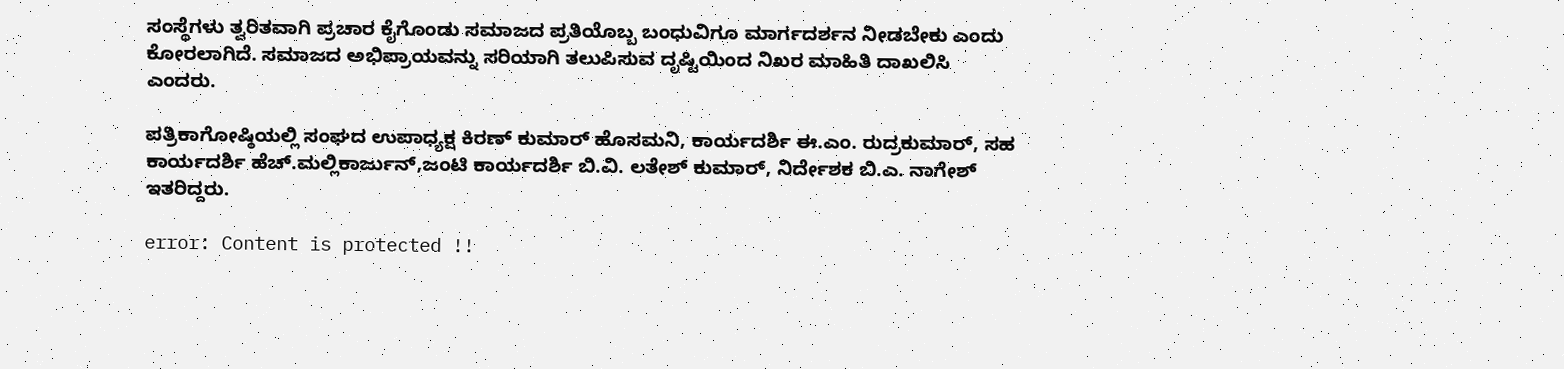ಸಂಸ್ಥೆಗಳು ತ್ವರಿತವಾಗಿ ಪ್ರಚಾರ ಕೈಗೊಂಡು ಸಮಾಜದ ಪ್ರತಿಯೊಬ್ಬ ಬಂಧುವಿಗೂ ಮಾರ್ಗದರ್ಶನ ನೀಡಬೇಕು ಎಂದು ಕೋರಲಾಗಿದೆ. ಸಮಾಜದ ಅಭಿಪ್ರಾಯವನ್ನು ಸರಿಯಾಗಿ ತಲುಪಿಸುವ ದೃಷ್ಟಿಯಿಂದ ನಿಖರ ಮಾಹಿತಿ ದಾಖಲಿಸಿ ಎಂದರು.

ಪತ್ರಿಕಾಗೋಷ್ಠಿಯಲ್ಲಿ ಸಂಘದ ಉಪಾಧ್ಯಕ್ಷ ಕಿರಣ್ ಕುಮಾರ್ ಹೊಸಮನಿ, ಕಾರ್ಯದರ್ಶಿ ಈ.ಎಂ. ರುದ್ರಕುಮಾರ್, ಸಹ ಕಾರ್ಯದರ್ಶಿ ಹೆಚ್.ಮಲ್ಲಿಕಾರ್ಜುನ್,ಜಂಟಿ ಕಾರ್ಯದರ್ಶಿ ಬಿ.ವಿ. ಲತೇಶ್ ಕುಮಾರ್, ನಿರ್ದೇಶಕ ಬಿ.ಎ. ನಾಗೇಶ್ ಇತರಿದ್ದರು.

error: Content is protected !!